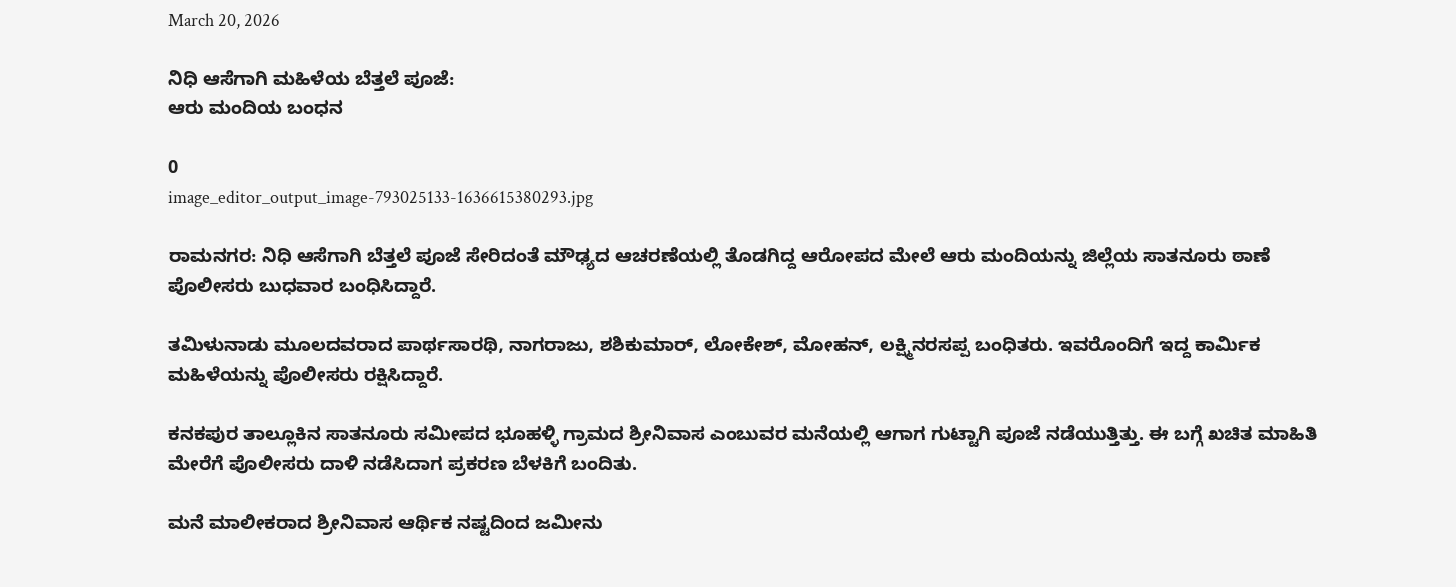March 20, 2026

ನಿಧಿ ಆಸೆಗಾಗಿ ಮಹಿಳೆಯ ಬೆತ್ತಲೆ ಪೂಜೆ:
ಆರು ಮಂದಿಯ ಬಂಧನ

0
image_editor_output_image-793025133-1636615380293.jpg

ರಾಮನಗರ: ನಿಧಿ ಆಸೆಗಾಗಿ ಬೆತ್ತಲೆ ಪೂಜೆ ಸೇರಿದಂತೆ ಮೌಢ್ಯದ ಆಚರಣೆಯಲ್ಲಿ ತೊಡಗಿದ್ದ ಆರೋಪದ ಮೇಲೆ ಆರು ಮಂದಿಯನ್ನು ಜಿಲ್ಲೆಯ ಸಾತನೂರು ಠಾಣೆ ಪೊಲೀಸರು ಬುಧವಾರ ಬಂಧಿಸಿದ್ದಾರೆ.

ತಮಿಳುನಾಡು ಮೂಲದವರಾದ ಪಾರ್ಥಸಾರಥಿ, ನಾಗರಾಜು, ಶಶಿಕುಮಾರ್, ಲೋಕೇಶ್, ಮೋಹನ್, ಲಕ್ಷ್ಮಿನರಸಪ್ಪ ಬಂಧಿತರು. ಇವರೊಂದಿಗೆ ಇದ್ದ ಕಾರ್ಮಿಕ ಮಹಿಳೆಯನ್ನು ಪೊಲೀಸರು ರಕ್ಷಿಸಿದ್ದಾರೆ.

ಕನಕಪುರ ತಾಲ್ಲೂಕಿನ ಸಾತನೂರು ಸಮೀಪದ ಭೂಹಳ್ಳಿ ಗ್ರಾಮದ ಶ್ರೀನಿವಾಸ ಎಂಬುವರ ಮನೆಯಲ್ಲಿ ಆಗಾಗ ಗುಟ್ಟಾಗಿ ಪೂಜೆ ನಡೆಯುತ್ತಿತ್ತು. ಈ ಬಗ್ಗೆ ಖಚಿತ ಮಾಹಿತಿ ಮೇರೆಗೆ ಪೊಲೀಸರು ದಾಳಿ ನಡೆಸಿದಾಗ ಪ್ರಕರಣ ಬೆಳಕಿಗೆ ಬಂದಿತು.

ಮನೆ ಮಾಲೀಕರಾದ ಶ್ರೀನಿವಾಸ ಆರ್ಥಿಕ ನಷ್ಟದಿಂದ ಜಮೀನು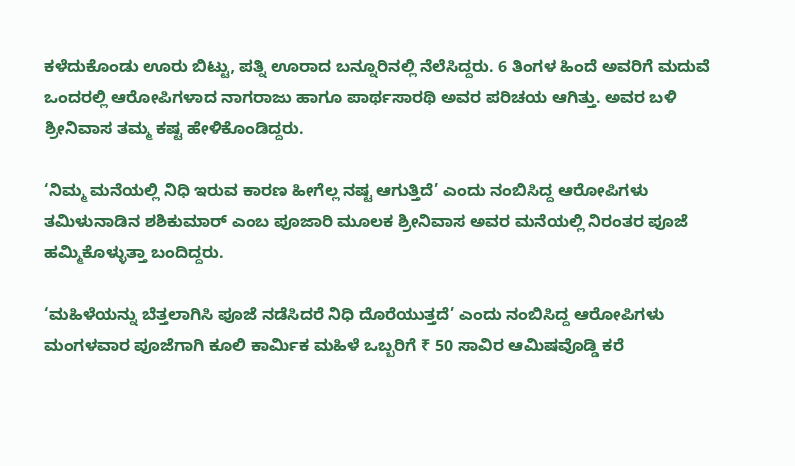ಕಳೆದುಕೊಂಡು ಊರು ಬಿಟ್ಟು, ಪತ್ನಿ ಊರಾದ ಬನ್ನೂರಿನಲ್ಲಿ ನೆಲೆಸಿದ್ದರು. 6 ತಿಂಗಳ ಹಿಂದೆ ಅವರಿಗೆ ಮದುವೆ ಒಂದರಲ್ಲಿ ಆರೋಪಿಗಳಾದ ನಾಗರಾಜು ಹಾಗೂ ಪಾರ್ಥಸಾರಥಿ ಅವರ ಪರಿಚಯ ಆಗಿತ್ತು. ಅವರ ಬಳಿ ಶ್ರೀನಿವಾಸ ತಮ್ಮ ಕಷ್ಟ ಹೇಳಿಕೊಂಡಿದ್ದರು.

‘ನಿಮ್ಮ ಮನೆಯಲ್ಲಿ ನಿಧಿ ಇರುವ ಕಾರಣ ಹೀಗೆಲ್ಲ ನಷ್ಟ ಆಗುತ್ತಿದೆ’ ಎಂದು ನಂಬಿಸಿದ್ದ ಆರೋಪಿಗಳು ತಮಿಳುನಾಡಿನ ಶಶಿಕುಮಾರ್ ಎಂಬ ಪೂಜಾರಿ ಮೂಲಕ ಶ್ರೀನಿವಾಸ ಅವರ ಮನೆಯಲ್ಲಿ ನಿರಂತರ ಪೂಜೆ ಹಮ್ಮಿಕೊಳ್ಳುತ್ತಾ ಬಂದಿದ್ದರು.

‘ಮಹಿಳೆಯನ್ನು ಬೆತ್ತಲಾಗಿಸಿ ಪೂಜೆ ನಡೆಸಿದರೆ ನಿಧಿ ದೊರೆಯುತ್ತದೆ’ ಎಂದು ನಂಬಿಸಿದ್ದ ಆರೋಪಿಗಳು ಮಂಗಳವಾರ ಪೂಜೆಗಾಗಿ ಕೂಲಿ ಕಾರ್ಮಿಕ ಮಹಿಳೆ ಒಬ್ಬರಿಗೆ ₹ 50 ಸಾವಿರ ಆಮಿಷವೊಡ್ಡಿ ಕರೆ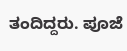ತಂದಿದ್ದರು. ಪೂಜೆ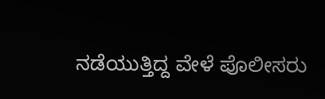ನಡೆಯುತ್ತಿದ್ದ ವೇಳೆ ಪೊಲೀಸರು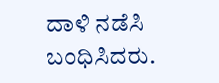ದಾಳಿ ನಡೆಸಿ ಬಂಧಿಸಿದರು.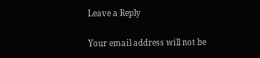Leave a Reply

Your email address will not be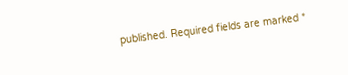published. Required fields are marked *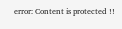error: Content is protected !!